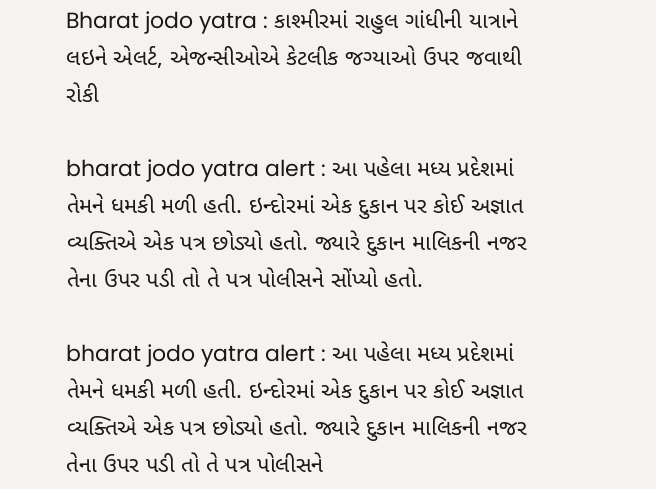Bharat jodo yatra : કાશ્મીરમાં રાહુલ ગાંધીની યાત્રાને લઇને એલર્ટ, એજન્સીઓએ કેટલીક જગ્યાઓ ઉપર જવાથી રોકી

bharat jodo yatra alert : આ પહેલા મધ્ય પ્રદેશમાં તેમને ધમકી મળી હતી. ઇન્દોરમાં એક દુકાન પર કોઈ અજ્ઞાત વ્યક્તિએ એક પત્ર છોડ્યો હતો. જ્યારે દુકાન માલિકની નજર તેના ઉપર પડી તો તે પત્ર પોલીસને સોંપ્યો હતો.

bharat jodo yatra alert : આ પહેલા મધ્ય પ્રદેશમાં તેમને ધમકી મળી હતી. ઇન્દોરમાં એક દુકાન પર કોઈ અજ્ઞાત વ્યક્તિએ એક પત્ર છોડ્યો હતો. જ્યારે દુકાન માલિકની નજર તેના ઉપર પડી તો તે પત્ર પોલીસને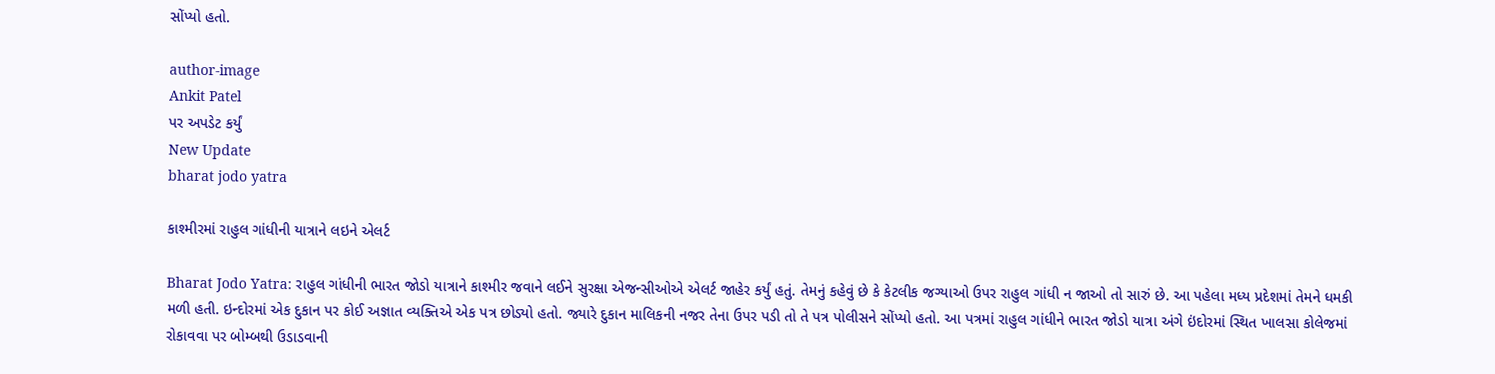સોંપ્યો હતો.

author-image
Ankit Patel
પર અપડેટ કર્યું
New Update
bharat jodo yatra

કાશ્મીરમાં રાહુલ ગાંધીની યાત્રાને લઇને એલર્ટ

Bharat Jodo Yatra: રાહુલ ગાંધીની ભારત જોડો યાત્રાને કાશ્મીર જવાને લઈને સુરક્ષા એજન્સીઓએ એલર્ટ જાહેર કર્યું હતું. તેમનું કહેવું છે કે કેટલીક જગ્યાઓ ઉપર રાહુલ ગાંધી ન જાઓ તો સારું છે. આ પહેલા મધ્ય પ્રદેશમાં તેમને ધમકી મળી હતી. ઇન્દોરમાં એક દુકાન પર કોઈ અજ્ઞાત વ્યક્તિએ એક પત્ર છોડ્યો હતો. જ્યારે દુકાન માલિકની નજર તેના ઉપર પડી તો તે પત્ર પોલીસને સોંપ્યો હતો. આ પત્રમાં રાહુલ ગાંધીને ભારત જોડો યાત્રા અંગે ઇંદોરમાં સ્થિત ખાલસા કોલેજમાં રોકાવવા પર બોમ્બથી ઉડાડવાની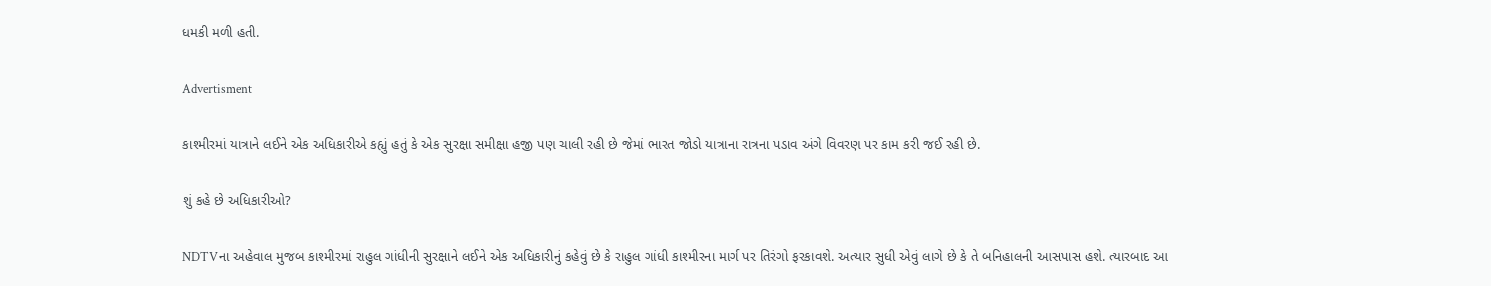ધમકી મળી હતી.

Advertisment

કાશ્મીરમાં યાત્રાને લઈને એક અધિકારીએ કહ્યું હતું કે એક સુરક્ષા સમીક્ષા હજી પણ ચાલી રહી છે જેમાં ભારત જોડો યાત્રાના રાત્રના પડાવ અંગે વિવરણ પર કામ કરી જઈ રહી છે.

શું કહે છે અધિકારીઓ?

NDTVના અહેવાલ મુજબ કાશ્મીરમાં રાહુલ ગાંધીની સુરક્ષાને લઈને એક અધિકારીનું કહેવું છે કે રાહુલ ગાંધી કાશ્મીરના માર્ગ પર તિરંગો ફરકાવશે. અત્યાર સુધી એવું લાગે છે કે તે બનિહાલની આસપાસ હશે. ત્યારબાદ આ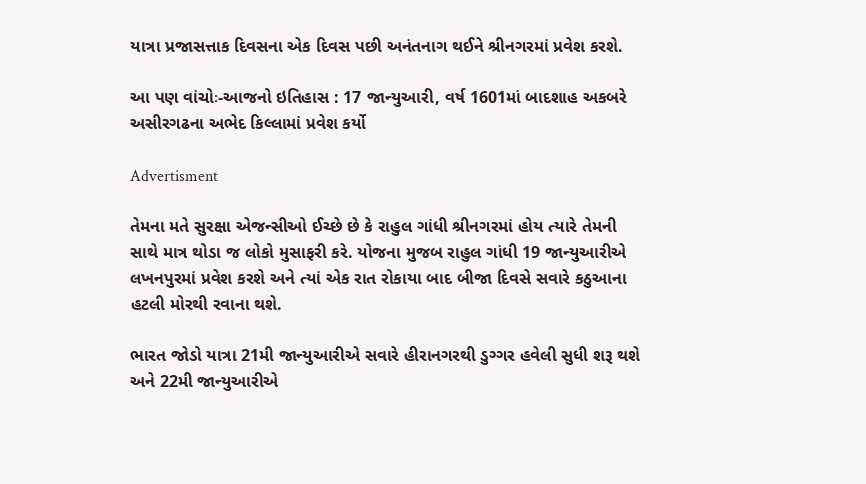યાત્રા પ્રજાસત્તાક દિવસના એક દિવસ પછી અનંતનાગ થઈને શ્રીનગરમાં પ્રવેશ કરશે.

આ પણ વાંચોઃ-આજનો ઇતિહાસ : 17 જાન્યુઆરી, વર્ષ 1601માં બાદશાહ અકબરે અસીરગઢના અભેદ કિલ્લામાં પ્રવેશ કર્યો

Advertisment

તેમના મતે સુરક્ષા એજન્સીઓ ઈચ્છે છે કે રાહુલ ગાંધી શ્રીનગરમાં હોય ત્યારે તેમની સાથે માત્ર થોડા જ લોકો મુસાફરી કરે. યોજના મુજબ રાહુલ ગાંધી 19 જાન્યુઆરીએ લખનપુરમાં પ્રવેશ કરશે અને ત્યાં એક રાત રોકાયા બાદ બીજા દિવસે સવારે કઠુઆના હટલી મોરથી રવાના થશે.

ભારત જોડો યાત્રા 21મી જાન્યુઆરીએ સવારે હીરાનગરથી ડુગ્ગર હવેલી સુધી શરૂ થશે અને 22મી જાન્યુઆરીએ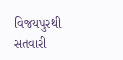વિજયપુરથી સતવારી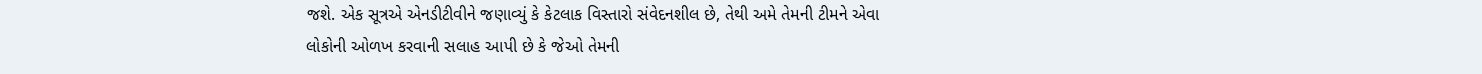જશે. એક સૂત્રએ એનડીટીવીને જણાવ્યું કે કેટલાક વિસ્તારો સંવેદનશીલ છે, તેથી અમે તેમની ટીમને એવા લોકોની ઓળખ કરવાની સલાહ આપી છે કે જેઓ તેમની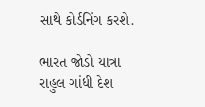સાથે કોર્ડનિંગ કરશે.

ભારત જોડો યાત્રા રાહુલ ગાંધી દેશ